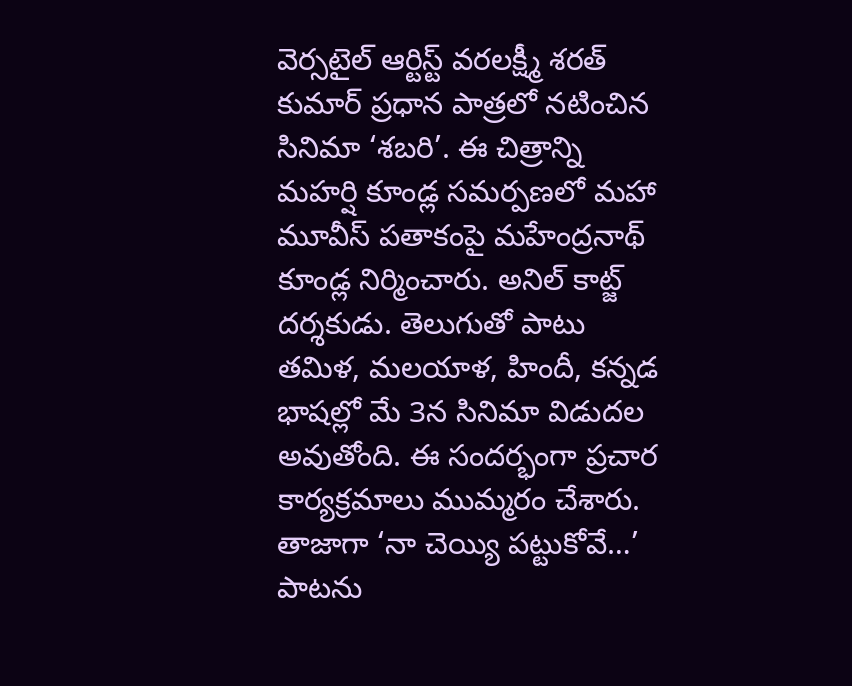వెర్సటైల్ ఆర్టిస్ట్ వరలక్ష్మీ శరత్ కుమార్ ప్రధాన పాత్రలో నటించిన సినిమా ‘శబరి’. ఈ చిత్రాన్ని మహర్షి కూండ్ల సమర్పణలో మహా మూవీస్ పతాకంపై మహేంద్రనాథ్ కూండ్ల నిర్మించారు. అనిల్ కాట్జ్ దర్శకుడు. తెలుగుతో పాటు తమిళ, మలయాళ, హిందీ, కన్నడ భాషల్లో మే 3న సినిమా విడుదల అవుతోంది. ఈ సందర్భంగా ప్రచార కార్యక్రమాలు ముమ్మరం చేశారు. తాజాగా ‘నా చెయ్యి పట్టుకోవే…’ పాటను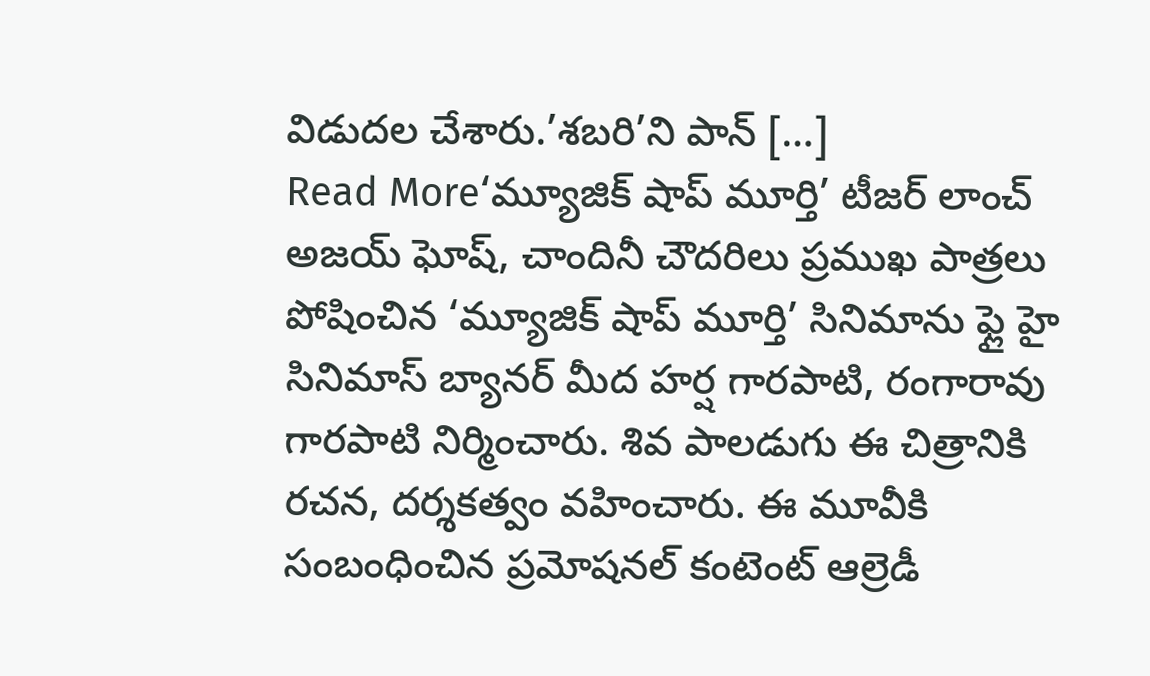విడుదల చేశారు.’శబరి’ని పాన్ […]
Read More‘మ్యూజిక్ షాప్ మూర్తి’ టీజర్ లాంచ్
అజయ్ ఘోష్, చాందినీ చౌదరిలు ప్రముఖ పాత్రలు పోషించిన ‘మ్యూజిక్ షాప్ మూర్తి’ సినిమాను ఫ్లై హై సినిమాస్ బ్యానర్ మీద హర్ష గారపాటి, రంగారావు గారపాటి నిర్మించారు. శివ పాలడుగు ఈ చిత్రానికి రచన, దర్శకత్వం వహించారు. ఈ మూవీకి సంబంధించిన ప్రమోషనల్ కంటెంట్ ఆల్రెడీ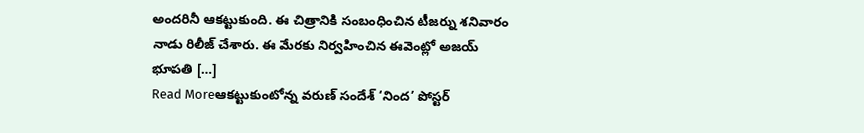అందరినీ ఆకట్టుకుంది. ఈ చిత్రానికి సంబంధించిన టీజర్ను శనివారం నాడు రిలీజ్ చేశారు. ఈ మేరకు నిర్వహించిన ఈవెంట్లో అజయ్ భూపతి […]
Read Moreఆకట్టుకుంటోన్న వరుణ్ సందేశ్ ‘నింద’ పోస్టర్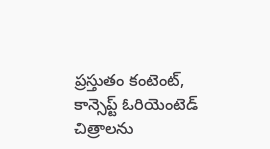ప్రస్తుతం కంటెంట్, కాన్సెప్ట్ ఓరియెంటెడ్ చిత్రాలను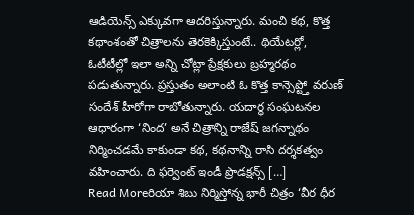ఆడియెన్స్ ఎక్కువగా ఆదరిస్తున్నారు. మంచి కథ, కొత్త కథాంశంతో చిత్రాలను తెరకెక్కిస్తుంటే.. థియేటర్లో, ఓటీటీల్లో ఇలా అన్ని చోట్లా ప్రేక్షకులు బ్రహ్మరథం పడుతున్నారు. ప్రస్తుతం అలాంటి ఓ కొత్త కాన్సెప్ట్తో వరుణ్ సందేశ్ హీరోగా రాబోతున్నారు. యదార్థ సంఘటనల ఆధారంగా ‘నింద’ అనే చిత్రాన్ని రాజేష్ జగన్నాథం నిర్మించడమే కాకుండా కథ, కథనాన్ని రాసి దర్శకత్వం వహించారు. ది ఫర్వెంట్ ఇండీ ప్రొడక్షన్స్ […]
Read Moreరియా శిబు నిర్మిస్తోన్న భారీ చిత్రం ‘వీర ధీర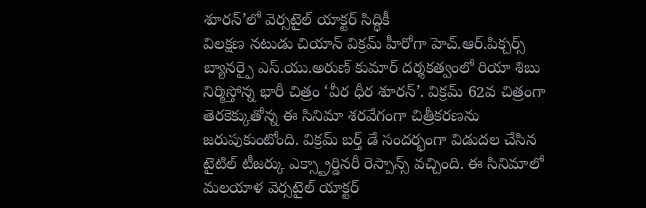శూరన్’లో వెర్సటైల్ యాక్టర్ సిద్ధికీ
విలక్షణ నటుడు చియాన్ విక్రమ్ హీరోగా హెచ్.ఆర్.పిక్చర్స్ బ్యానర్పై ఎస్.యు.అరుణ్ కుమార్ దర్శకత్వంలో రియా శిబు నిర్మిస్తోన్న భారీ చిత్రం ‘వీర ధీర శూరన్’. విక్రమ్ 62వ చిత్రంగా తెరకెక్కుతోన్న ఈ సినిమా శరవేగంగా చిత్రీకరణను జరుపుకుంటోంది. విక్రమ్ బర్త్ డే సందర్భంగా విడుదల చేసిన టైటిల్ టీజర్కు ఎక్స్ట్రార్డినరీ రెస్పాన్స్ వచ్చింది. ఈ సినిమాలో మలయాళ వెర్సటైల్ యాక్టర్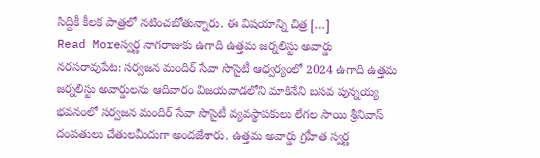సిద్దికీ కీలక పాత్రలో నటించబోతున్నారు. ఈ విషయాన్ని చిత్ర […]
Read Moreస్వర్ణ నాగరాజుకు ఉగాది ఉత్తమ జర్నలిస్టు అవార్డు
నరసరావుపేట: సర్వజన మందిర్ సేవా సొసైటీ ఆధ్వర్యంలో 2024 ఉగాది ఉత్తమ జర్నలిస్టు అవార్డులను ఆదివారం విజయవాడలోని మాకినేని బసవ పున్నయ్య భవనంలో సర్వజన మందిర్ సేవా సొసైటీ వ్యవస్థాపకులు లేగల సాయి శ్రీనివాస్ దంపతులు చేతులమీదుగా అందజేశారు. ఉత్తమ అవార్డు గ్రహీత స్వర్ణ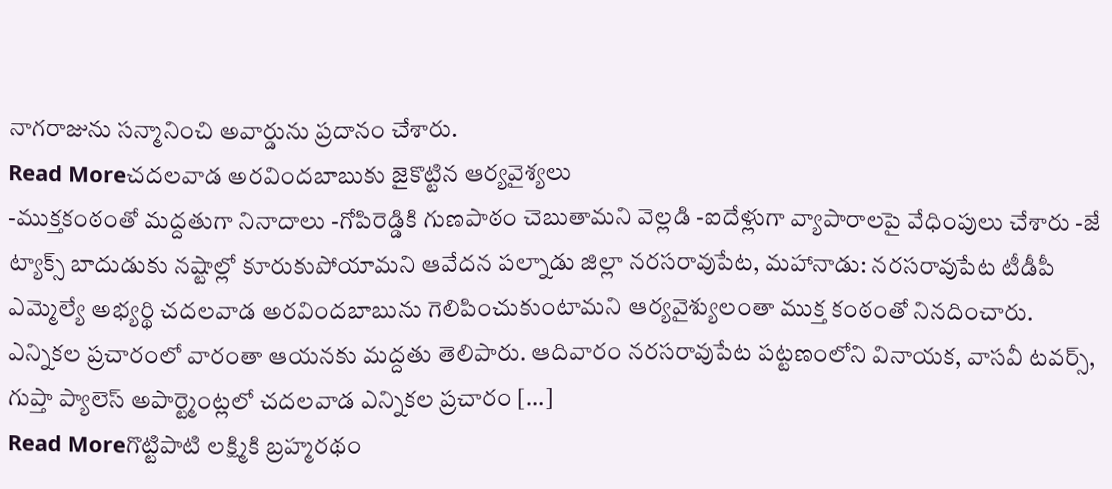నాగరాజును సన్మానించి అవార్డును ప్రదానం చేశారు.
Read Moreచదలవాడ అరవిందబాబుకు జైకొట్టిన ఆర్యవైశ్యలు
-ముక్తకంఠంతో మద్దతుగా నినాదాలు -గోపిరెడ్డికి గుణపాఠం చెబుతామని వెల్లడి -ఐదేళ్లుగా వ్యాపారాలపై వేధింపులు చేశారు -జే ట్యాక్స్ బాదుడుకు నష్టాల్లో కూరుకుపోయామని ఆవేదన పల్నాడు జిల్లా నరసరావుపేట, మహానాడు: నరసరావుపేట టీడీపీ ఎమ్మెల్యే అభ్యర్థి చదలవాడ అరవిందబాబును గెలిపించుకుంటామని ఆర్యవైశ్యులంతా ముక్త కంఠంతో నినదించారు. ఎన్నికల ప్రచారంలో వారంతా ఆయనకు మద్దతు తెలిపారు. ఆదివారం నరసరావుపేట పట్టణంలోని వినాయక, వాసవీ టవర్స్, గుప్తా ప్యాలెస్ అపార్ట్మెంట్లలో చదలవాడ ఎన్నికల ప్రచారం […]
Read Moreగొట్టిపాటి లక్ష్మికి బ్రహ్మరథం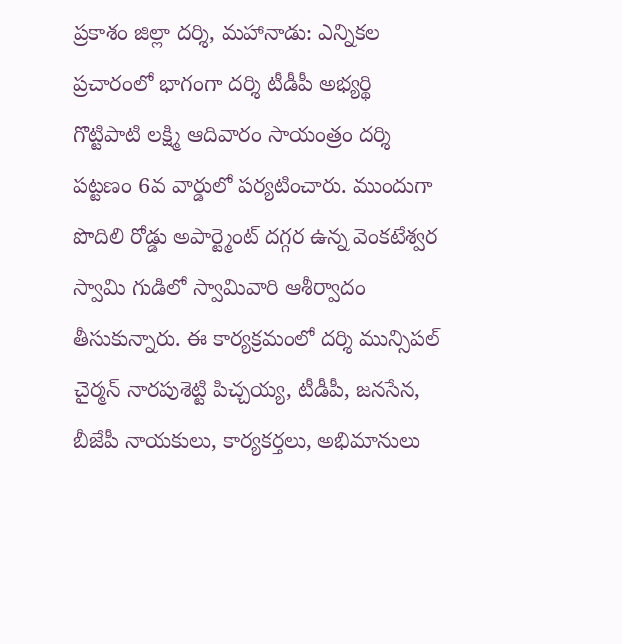ప్రకాశం జిల్లా దర్శి, మహానాడు: ఎన్నికల ప్రచారంలో భాగంగా దర్శి టీడీపీ అభ్యర్థి గొట్టిపాటి లక్ష్మి ఆదివారం సాయంత్రం దర్శి పట్టణం 6వ వార్డులో పర్యటించారు. ముందుగా పొదిలి రోడ్డు అపార్ట్మెంట్ దగ్గర ఉన్న వెంకటేశ్వర స్వామి గుడిలో స్వామివారి ఆశీర్వాదం తీసుకున్నారు. ఈ కార్యక్రమంలో దర్శి మున్సిపల్ చైర్మన్ నారపుశెట్టి పిచ్చయ్య, టీడీపీ, జనసేన, బీజేపీ నాయకులు, కార్యకర్తలు, అభిమానులు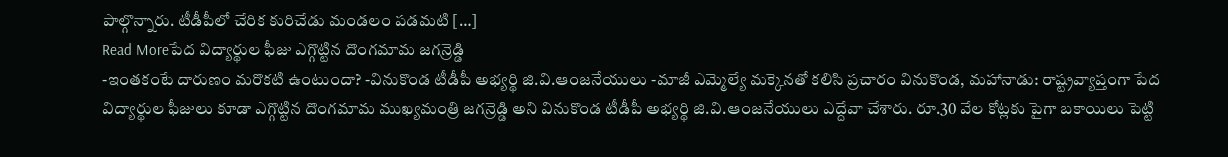పాల్గొన్నారు. టీడీపీలో చేరిక కురిచేడు మండలం పడమటి […]
Read Moreపేద విద్యార్థుల ఫీజు ఎగ్గొట్టిన దొంగమామ జగన్రెడ్డి
-ఇంతకంటే దారుణం మరొకటి ఉంటుందా? -వినుకొండ టీడీపీ అభ్యర్థి జి.వి.ఆంజనేయులు -మాజీ ఎమ్మెల్యే మక్కెనతో కలిసి ప్రచారం వినుకొండ, మహానాడు: రాష్ట్రవ్యాప్తంగా పేద విద్యార్థుల ఫీజులు కూడా ఎగ్గొట్టిన దొంగమామ ముఖ్యమంత్రి జగన్రెడ్డి అని వినుకొండ టీడీపీ అభ్యర్థి జి.వి.ఆంజనేయులు ఎద్దేవా చేశారు. రూ.30 వేల కోట్లకు పైగా బకాయిలు పెట్టి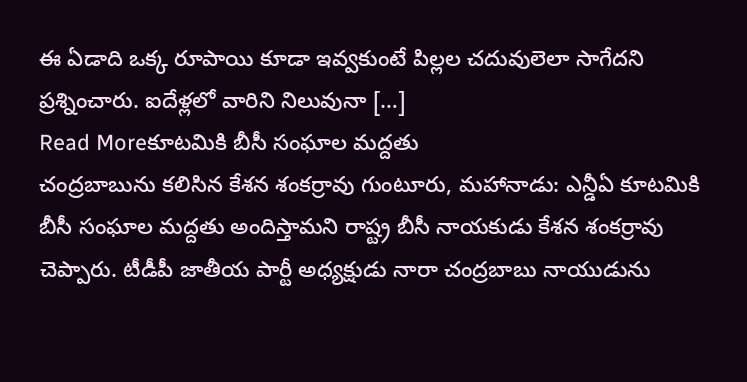ఈ ఏడాది ఒక్క రూపాయి కూడా ఇవ్వకుంటే పిల్లల చదువులెలా సాగేదని ప్రశ్నించారు. ఐదేళ్లలో వారిని నిలువునా […]
Read Moreకూటమికి బీసీ సంఘాల మద్దతు
చంద్రబాబును కలిసిన కేశన శంకర్రావు గుంటూరు, మహానాడు: ఎన్డీఏ కూటమికి బీసీ సంఘాల మద్దతు అందిస్తామని రాష్ట్ర బీసీ నాయకుడు కేశన శంకర్రావు చెప్పారు. టీడీపీ జాతీయ పార్టీ అధ్యక్షుడు నారా చంద్రబాబు నాయుడును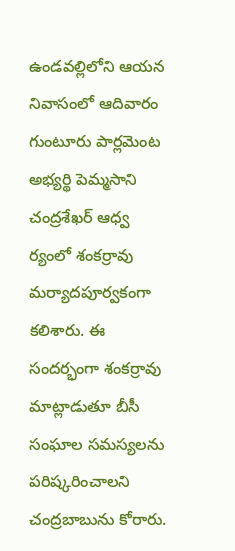ఉండవల్లిలోని ఆయన నివాసంలో ఆదివారం గుంటూరు పార్లమెంట అభ్యర్థి పెమ్మసాని చంద్రశేఖర్ ఆధ్వ ర్యంలో శంకర్రావు మర్యాదపూర్వకంగా కలిశారు. ఈ సందర్భంగా శంకర్రావు మాట్లాడుతూ బీసీ సంఘాల సమస్యలను పరిష్కరించాలని చంద్రబాబును కోరారు.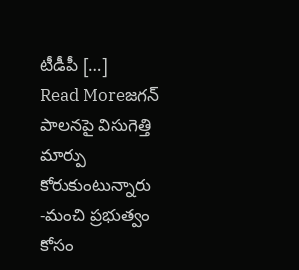టీడీపీ […]
Read Moreజగన్ పాలనపై విసుగెత్తి మార్పు కోరుకుంటున్నారు
-మంచి ప్రభుత్వం కోసం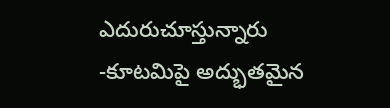ఎదురుచూస్తున్నారు -కూటమిపై అద్భుతమైన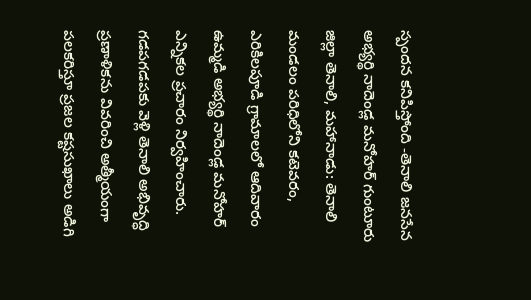స్పందన కనిపిస్తోంది -తెనాలి జనసేన అభ్యర్థి నాదెండ్ల మనోహర్ గుంటూరు జిల్లా తెనాలి, మహానాడు: తెనాలి మండలం పరిధిలోని కటెవరం, ఎరికిలపూడి గ్రామాలలో ఆదివారం ఉమ్మడి అభ్యర్థి నాదెండ్ల మనోహర్ ఎన్నికల ప్రచారం నిర్వహించారు. గడపగడపకు వెళ్లి తెనాలి అభివృద్ధి ప్రణాళికను వివరించి అత్మీయంగా పలకరిస్తూ ప్రజల కష్టసుఖాలు అడిగి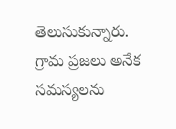తెలుసుకున్నారు. గ్రామ ప్రజలు అనేక సమస్యలను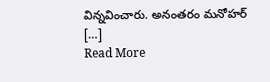విన్నవించారు. అనంతరం మనోహర్ […]
Read More